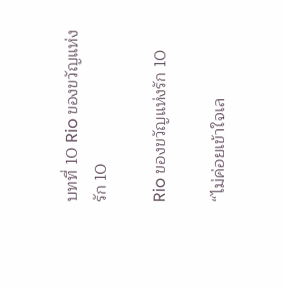บทที่ 10 Rio ของขวัญแห่งรัก 10

Rio ของขวัญแห่งรัก 10

“ไม่ค่อยเข้าใจเล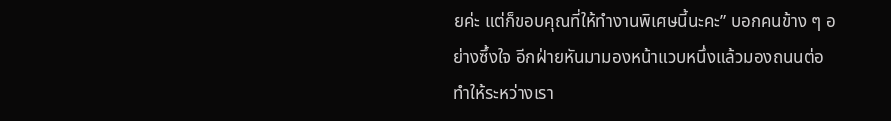ยค่ะ แต่ก็ขอบคุณที่ให้ทำงานพิเศษนี้นะคะ” บอกคนข้าง ๆ อย่างซึ้งใจ อีกฝ่ายหันมามองหน้าแวบหนึ่งแล้วมองถนนต่อ ทำให้ระหว่างเรา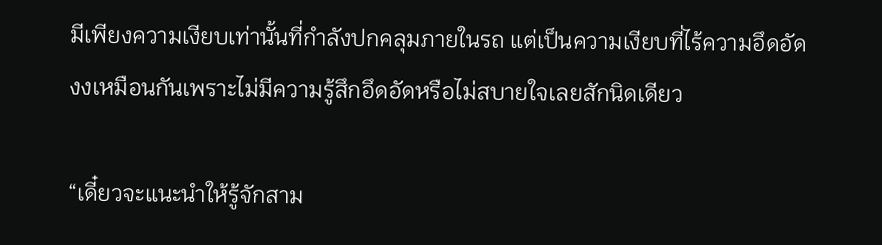มีเพียงความเงียบเท่านั้นที่กำลังปกคลุมภายในรถ แต่เป็นความเงียบที่ไร้ความอึดอัด งงเหมือนกันเพราะไม่มีความรู้สึกอึดอัดหรือไม่สบายใจเลยสักนิดเดียว

“เดี๋ยวจะแนะนำให้รู้จักสาม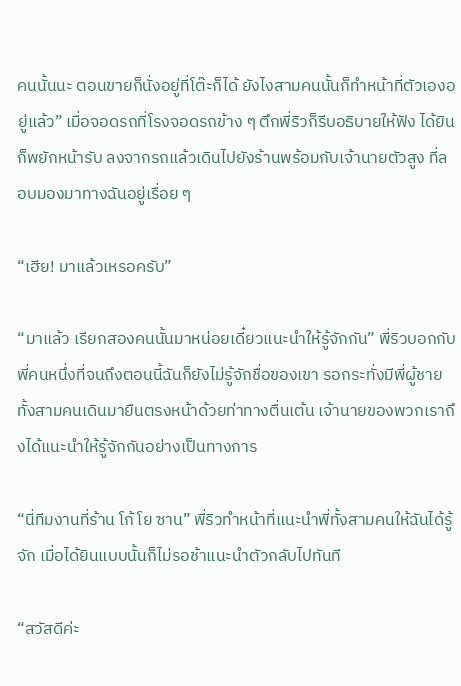คนนั้นนะ ตอนขายก็นั่งอยู่ที่โต๊ะก็ได้ ยังไงสามคนนั้นก็ทำหน้าที่ตัวเองอยู่แล้ว” เมื่อจอดรถที่โรงจอดรถข้าง ๆ ตึกพี่ริวก็รีบอธิบายให้ฟัง ได้ยินก็พยักหน้ารับ ลงจากรถแล้วเดินไปยังร้านพร้อมกับเจ้านายตัวสูง ที่ลอบมองมาทางฉันอยู่เรื่อย ๆ

“เฮีย! มาแล้วเหรอครับ”

“มาแล้ว เรียกสองคนนั้นมาหน่อยเดี๋ยวแนะนำให้รู้จักกัน” พี่ริวบอกกับพี่คนหนึ่งที่จนถึงตอนนี้ฉันก็ยังไม่รู้จักชื่อของเขา รอกระทั่งมีพี่ผู้ชายทั้งสามคนเดินมายืนตรงหน้าด้วยท่าทางตื่นเต้น เจ้านายของพวกเราถึงได้แนะนำให้รู้จักกันอย่างเป็นทางการ

“นี่ทีมงานที่ร้าน โก้ โย ซาน” พี่ริวทำหน้าที่แนะนำพี่ทั้งสามคนให้ฉันได้รู้จัก เมื่อได้ยินแบบนั้นก็ไม่รอช้าแนะนำตัวกลับไปทันที

“สวัสดีค่ะ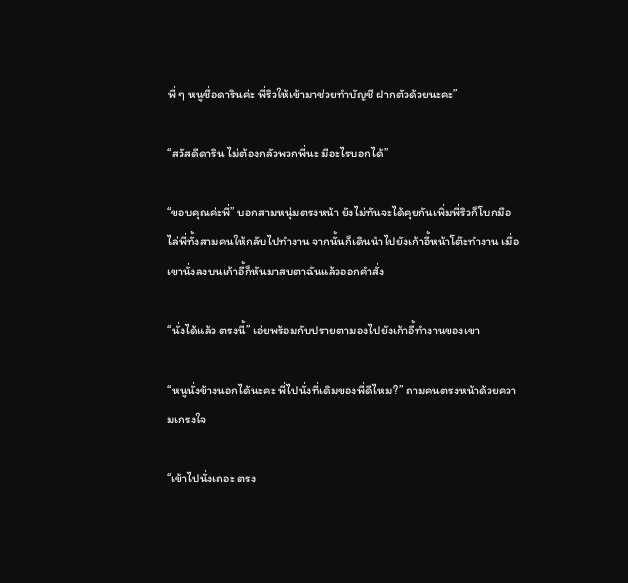พี่ ๆ หนูชื่อดารินค่ะ พี่ริวให้เข้ามาช่วยทำบัญชี ฝากตัวด้วยนะคะ”

“สวัสดีดาริน ไม่ต้องกลัวพวกพี่นะ มีอะไรบอกได้”

“ขอบคุณค่ะพี่” บอกสามหนุ่มตรงหน้า ยังไม่ทันจะได้คุยกันเพิ่มพี่ริวก็โบกมือไล่พี่ทั้งสามคนให้กลับไปทำงาน จากนั้นก็เดินนำไปยังเก้าอี้หน้าโต๊ะทำงาน เมื่อเขานั่งลงบนเก้าอี้ก็หันมาสบตาฉันแล้วออกคำสั่ง

“นั่งได้แล้ว ตรงนี้” เอ่ยพร้อมกับปรายตามองไปยังเก้าอี้ทำงานของเขา

“หนูนั่งข้างนอกได้นะคะ พี่ไปนั่งที่เดิมของพี่ดีไหม?” ถามคนตรงหน้าด้วยความเกรงใจ

“เข้าไปนั่งเถอะ ตรง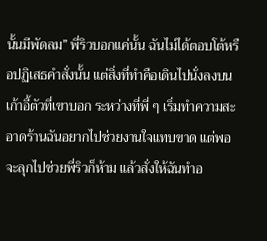นั้นมีพัดลม” พี่ริวบอกแค่นั้น ฉันไม่ได้ตอบโต้หรือปฏิเสธคำสั่งนั้น แต่สิ่งที่ทำคือเดินไปนั่งลงบนเก้าอี้ตัวที่เขาบอก ระหว่างที่พี่ ๆ เริ่มทำความสะอาดร้านฉันอยากไปช่วยงานใจแทบขาด แต่พอจะลุกไปช่วยพี่ริวก็ห้าม แล้วสั่งให้ฉันทำอ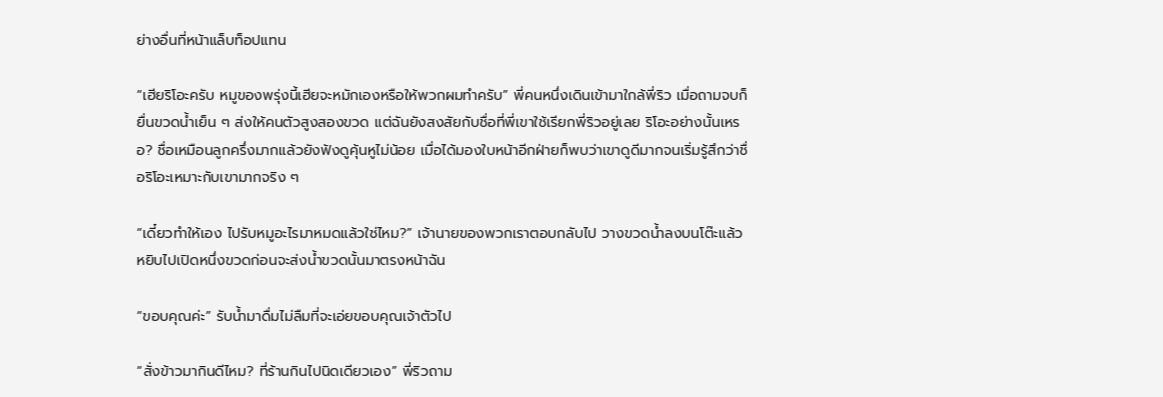ย่างอื่นที่หน้าแล็บท็อปแทน

“เฮียริโอะครับ หมูของพรุ่งนี้เฮียจะหมักเองหรือให้พวกผมทำครับ” พี่คนหนึ่งเดินเข้ามาใกล้พี่ริว เมื่อถามจบก็ยื่นขวดน้ำเย็น ๆ ส่งให้คนตัวสูงสองขวด แต่ฉันยังสงสัยกับชื่อที่พี่เขาใช้เรียกพี่ริวอยู่เลย ริโอะอย่างนั้นเหรอ? ชื่อเหมือนลูกครึ่งมากแล้วยังฟังดูคุ้นหูไม่น้อย เมื่อได้มองใบหน้าอีกฝ่ายก็พบว่าเขาดูดีมากจนเริ่มรู้สึกว่าชื่อริโอะเหมาะกับเขามากจริง ๆ

“เดี๋ยวทำให้เอง ไปรับหมูอะไรมาหมดแล้วใช่ไหม?” เจ้านายของพวกเราตอบกลับไป วางขวดน้ำลงบนโต๊ะแล้วหยิบไปเปิดหนึ่งขวดก่อนจะส่งน้ำขวดนั้นมาตรงหน้าฉัน

“ขอบคุณค่ะ” รับน้ำมาดื่มไม่ลืมที่จะเอ่ยขอบคุณเจ้าตัวไป

“สั่งข้าวมากินดีไหม? ที่ร้านกินไปนิดเดียวเอง” พี่ริวถาม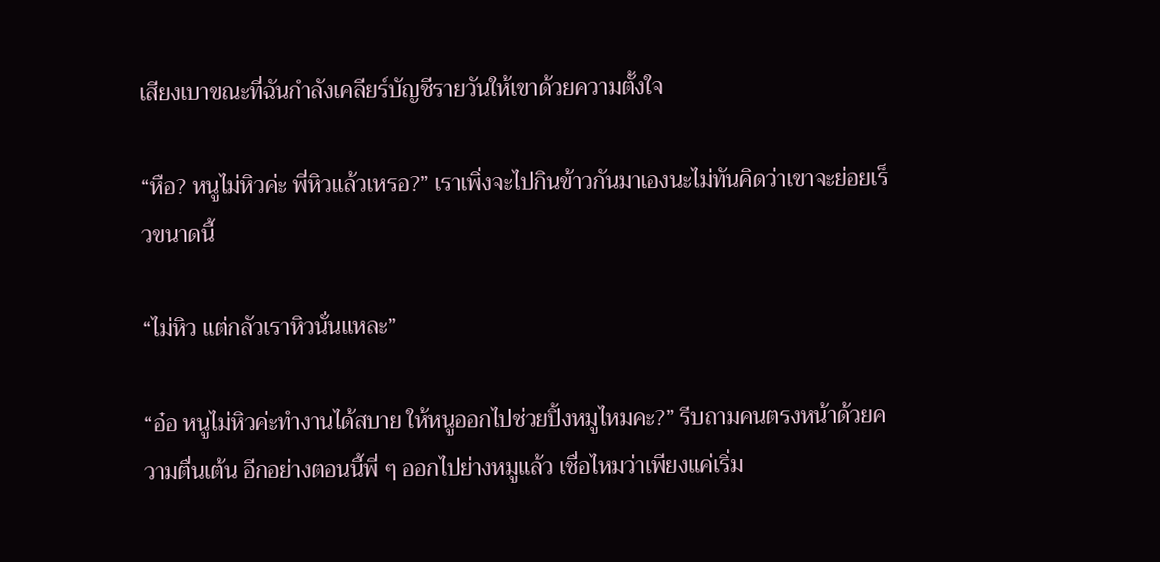เสียงเบาขณะที่ฉันกำลังเคลียร์บัญชีรายวันให้เขาด้วยความตั้งใจ

“หือ? หนูไม่หิวค่ะ พี่หิวแล้วเหรอ?” เราเพิ่งจะไปกินข้าวกันมาเองนะไม่ทันคิดว่าเขาจะย่อยเร็วขนาดนี้

“ไม่หิว แต่กลัวเราหิวนั่นแหละ”

“อ๋อ หนูไม่หิวค่ะทำงานได้สบาย ให้หนูออกไปช่วยปิ้งหมูไหมคะ?” รีบถามคนตรงหน้าด้วยความตื่นเต้น อีกอย่างตอนนี้พี่ ๆ ออกไปย่างหมูแล้ว เชื่อไหมว่าเพียงแค่เริ่ม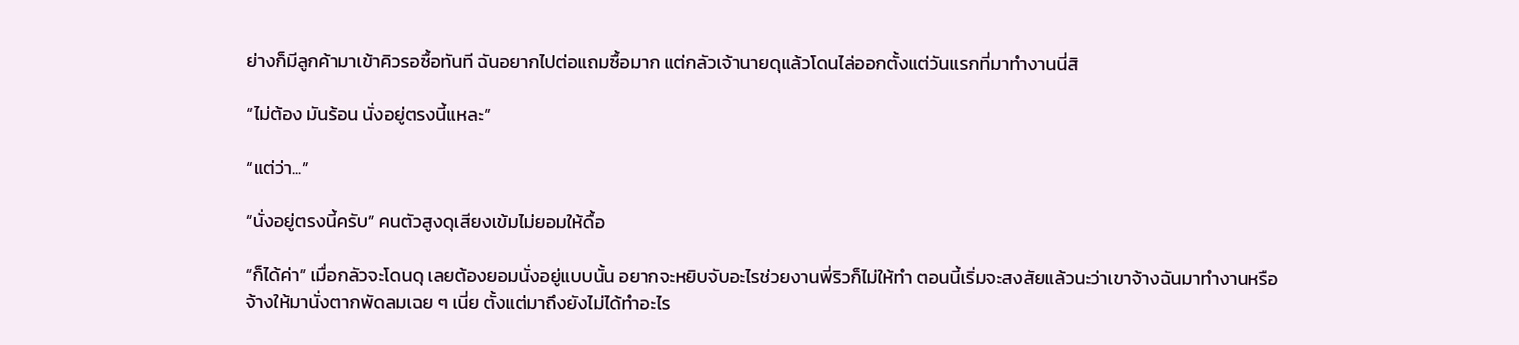ย่างก็มีลูกค้ามาเข้าคิวรอซื้อทันที ฉันอยากไปต่อแถมซื้อมาก แต่กลัวเจ้านายดุแล้วโดนไล่ออกตั้งแต่วันแรกที่มาทำงานนี่สิ

“ไม่ต้อง มันร้อน นั่งอยู่ตรงนี้แหละ”

“แต่ว่า...”

“นั่งอยู่ตรงนี้ครับ” คนตัวสูงดุเสียงเข้มไม่ยอมให้ดื้อ

“ก็ได้ค่า” เมื่อกลัวจะโดนดุ เลยต้องยอมนั่งอยู่แบบนั้น อยากจะหยิบจับอะไรช่วยงานพี่ริวก็ไม่ให้ทำ ตอนนี้เริ่มจะสงสัยแล้วนะว่าเขาจ้างฉันมาทำงานหรือจ้างให้มานั่งตากพัดลมเฉย ๆ เนี่ย ตั้งแต่มาถึงยังไม่ได้ทำอะไร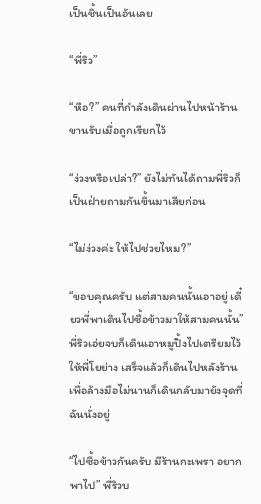เป็นชิ้นเป็นอันเลย

“พี่ริว”

“หือ?” คนที่กำลังเดินผ่านไปหน้าร้านขานรับเมื่อถูกเรียกไว้

“ง่วงหรือเปล่า?” ยังไม่ทันได้ถามพี่ริวก็เป็นฝ่ายถามกันขึ้นมาเสียก่อน

“ไม่ง่วงค่ะ ให้ไปช่วยไหม?”

“ขอบคุณครับ แต่สามคนนั้นเอาอยู่ เดี๋ยวพี่พาเดินไปซื้อข้าวมาให้สามคนนั้น” พี่ริวเอ่ยจบก็เดินเอาหมูปิ้งไปเตรียมไว้ให้พี่โยย่าง เสร็จแล้วก็เดินไปหลังร้านเพื่อล้างมือไม่นานก็เดินกลับมายังจุดที่ฉันนั่งอยู่

“ไปซื้อข้าวกันครับ มีร้านกะเพรา อยากพาไป” พี่ริวบ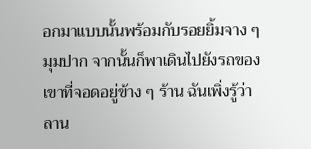อกมาแบบนั้นพร้อมกับรอยยิ้มจาง ๆ มุมปาก จากนั้นก็พาเดินไปยังรถของเขาที่จอดอยู่ข้าง ๆ ร้าน ฉันเพิ่งรู้ว่าลาน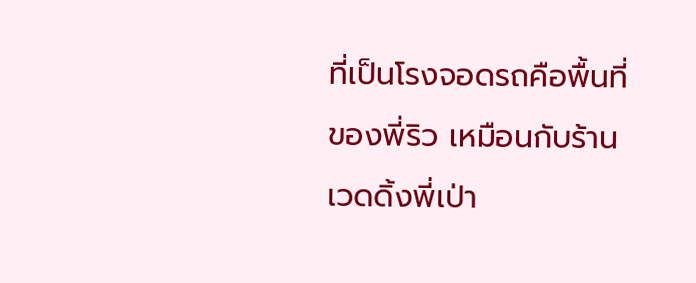ที่เป็นโรงจอดรถคือพื้นที่ของพี่ริว เหมือนกับร้านเวดดิ้งพี่เป่า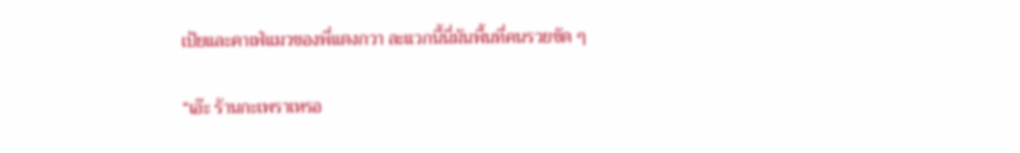เป้ยและคาเฟ่แมวของพี่แตงกวา ละแวกนี้นี่มันพื้นที่คนรวยชัด ๆ

“เอ๊ะ ร้านกะเพราเหรอ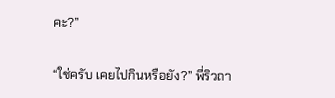คะ?”

“ใช่ครับ เคยไปกินหรือยัง?” พี่ริวถา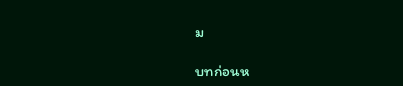ม

บทก่อนห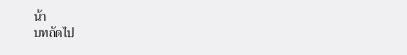น้า
บทถัดไป